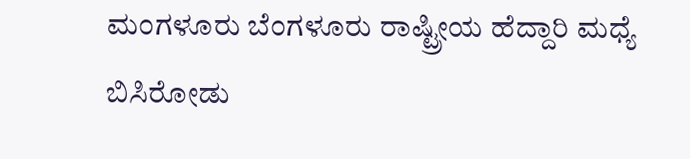ಮಂಗಳೂರು ಬೆಂಗಳೂರು ರಾಷ್ಟ್ರೀಯ ಹೆದ್ದಾರಿ ಮಧ್ಯೆ ಬಿಸಿರೋಡು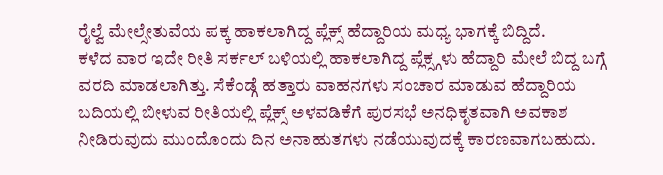ರೈಲ್ವೆ ಮೇಲ್ಸೇತುವೆಯ ಪಕ್ಕ ಹಾಕಲಾಗಿದ್ದ ಪ್ಲೆಕ್ಸ್ ಹೆದ್ದಾರಿಯ ಮಧ್ಯ ಭಾಗಕ್ಕೆ ಬಿದ್ದಿದೆ.
ಕಳೆದ ವಾರ ಇದೇ ರೀತಿ ಸರ್ಕಲ್ ಬಳಿಯಲ್ಲಿ ಹಾಕಲಾಗಿದ್ದ ಪ್ಲೆಕ್ಸ್ಗಳು ಹೆದ್ದಾರಿ ಮೇಲೆ ಬಿದ್ದ ಬಗ್ಗೆ ವರದಿ ಮಾಡಲಾಗಿತ್ತು. ಸೆಕೆಂಡ್ಗೆ ಹತ್ತಾರು ವಾಹನಗಳು ಸಂಚಾರ ಮಾಡುವ ಹೆದ್ದಾರಿಯ ಬದಿಯಲ್ಲಿ ಬೀಳುವ ರೀತಿಯಲ್ಲಿ ಪ್ಲೆಕ್ಸ್ ಅಳವಡಿಕೆಗೆ ಪುರಸಭೆ ಅನಧಿಕೃತವಾಗಿ ಅವಕಾಶ ನೀಡಿರುವುದು ಮುಂದೊಂದು ದಿನ ಅನಾಹುತಗಳು ನಡೆಯುವುದಕ್ಕೆ ಕಾರಣವಾಗಬಹುದು.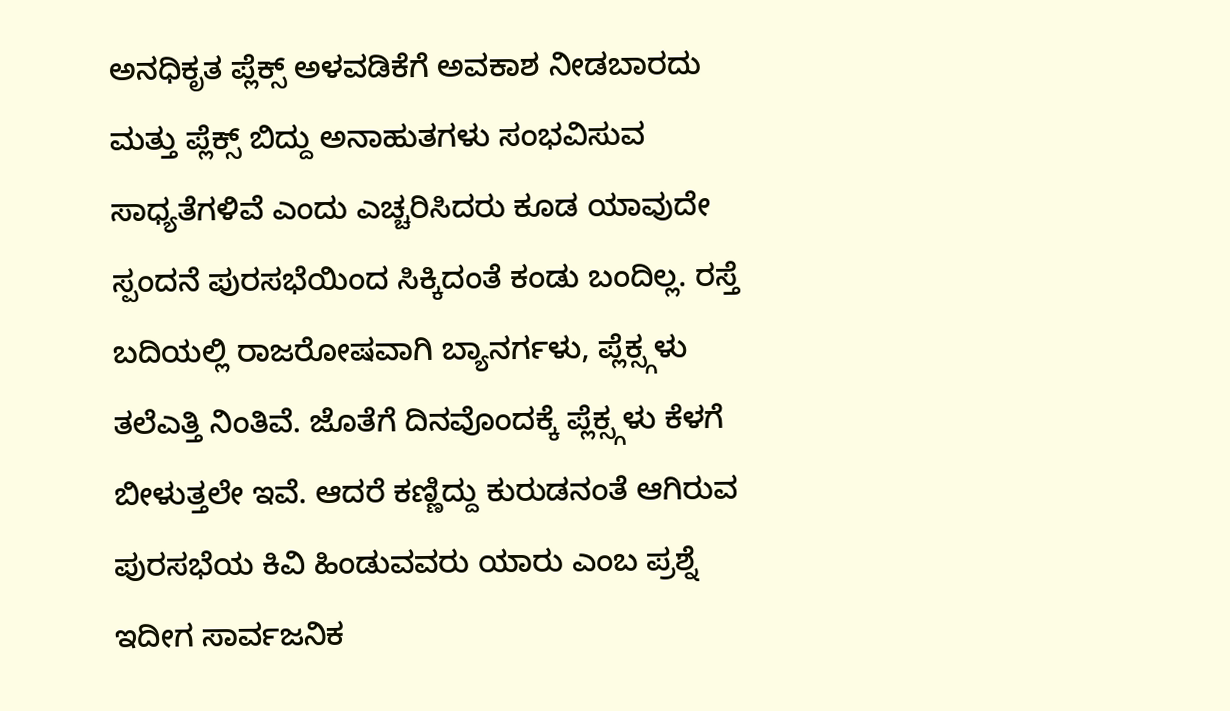ಅನಧಿಕೃತ ಪ್ಲೆಕ್ಸ್ ಅಳವಡಿಕೆಗೆ ಅವಕಾಶ ನೀಡಬಾರದು ಮತ್ತು ಪ್ಲೆಕ್ಸ್ ಬಿದ್ದು ಅನಾಹುತಗಳು ಸಂಭವಿಸುವ ಸಾಧ್ಯತೆಗಳಿವೆ ಎಂದು ಎಚ್ಚರಿಸಿದರು ಕೂಡ ಯಾವುದೇ ಸ್ಪಂದನೆ ಪುರಸಭೆಯಿಂದ ಸಿಕ್ಕಿದಂತೆ ಕಂಡು ಬಂದಿಲ್ಲ. ರಸ್ತೆ ಬದಿಯಲ್ಲಿ ರಾಜರೋಷವಾಗಿ ಬ್ಯಾನರ್ಗಳು, ಪ್ಲೆಕ್ಸ್ಗಳು ತಲೆಎತ್ತಿ ನಿಂತಿವೆ. ಜೊತೆಗೆ ದಿನವೊಂದಕ್ಕೆ ಪ್ಲೆಕ್ಸ್ಗಳು ಕೆಳಗೆ ಬೀಳುತ್ತಲೇ ಇವೆ. ಆದರೆ ಕಣ್ಣಿದ್ದು ಕುರುಡನಂತೆ ಆಗಿರುವ ಪುರಸಭೆಯ ಕಿವಿ ಹಿಂಡುವವರು ಯಾರು ಎಂಬ ಪ್ರಶ್ನೆ ಇದೀಗ ಸಾರ್ವಜನಿಕ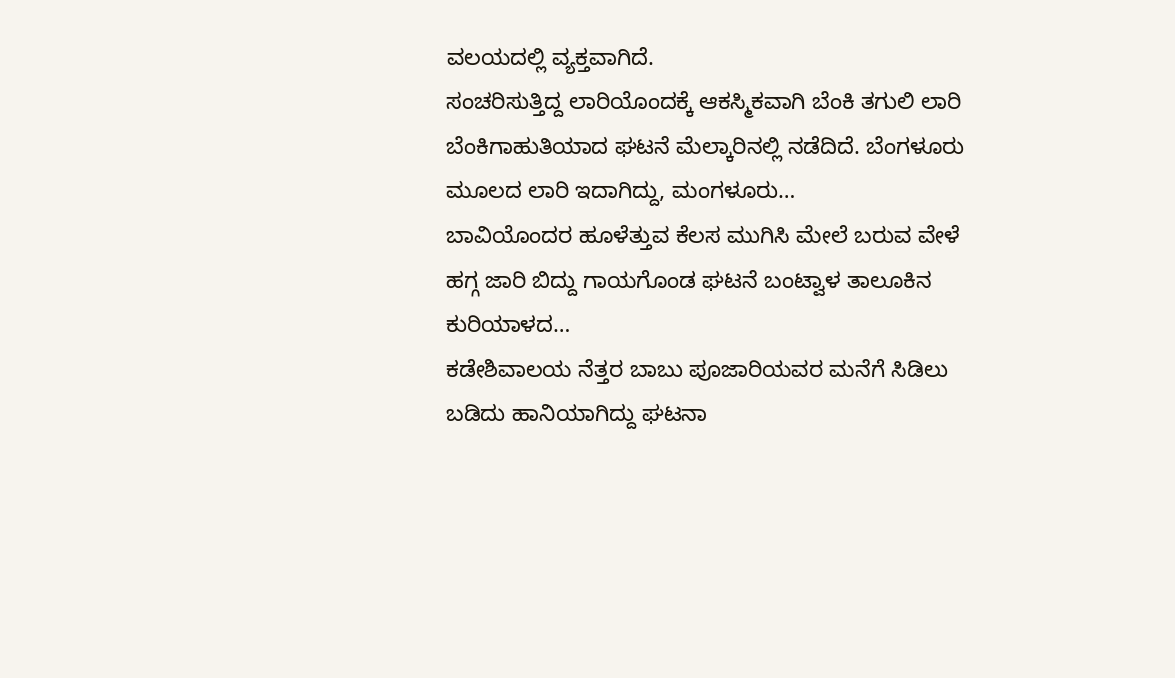ವಲಯದಲ್ಲಿ ವ್ಯಕ್ತವಾಗಿದೆ.
ಸಂಚರಿಸುತ್ತಿದ್ದ ಲಾರಿಯೊಂದಕ್ಕೆ ಆಕಸ್ಮಿಕವಾಗಿ ಬೆಂಕಿ ತಗುಲಿ ಲಾರಿ ಬೆಂಕಿಗಾಹುತಿಯಾದ ಘಟನೆ ಮೆಲ್ಕಾರಿನಲ್ಲಿ ನಡೆದಿದೆ. ಬೆಂಗಳೂರು ಮೂಲದ ಲಾರಿ ಇದಾಗಿದ್ದು, ಮಂಗಳೂರು…
ಬಾವಿಯೊಂದರ ಹೂಳೆತ್ತುವ ಕೆಲಸ ಮುಗಿಸಿ ಮೇಲೆ ಬರುವ ವೇಳೆ ಹಗ್ಗ ಜಾರಿ ಬಿದ್ದು ಗಾಯಗೊಂಡ ಘಟನೆ ಬಂಟ್ವಾಳ ತಾಲೂಕಿನ ಕುರಿಯಾಳದ…
ಕಡೇಶಿವಾಲಯ ನೆತ್ತರ ಬಾಬು ಪೂಜಾರಿಯವರ ಮನೆಗೆ ಸಿಡಿಲು ಬಡಿದು ಹಾನಿಯಾಗಿದ್ದು ಘಟನಾ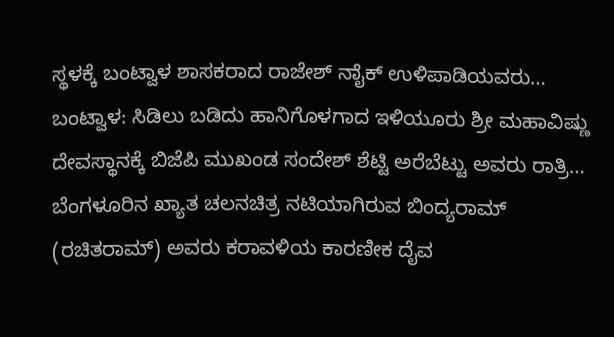ಸ್ಥಳಕ್ಕೆ ಬಂಟ್ವಾಳ ಶಾಸಕರಾದ ರಾಜೇಶ್ ನಾೈಕ್ ಉಳಿಪಾಡಿಯವರು…
ಬಂಟ್ವಾಳ: ಸಿಡಿಲು ಬಡಿದು ಹಾನಿಗೊಳಗಾದ ಇಳಿಯೂರು ಶ್ರೀ ಮಹಾವಿಷ್ಣು ದೇವಸ್ಥಾನಕ್ಕೆ ಬಿಜೆಪಿ ಮುಖಂಡ ಸಂದೇಶ್ ಶೆಟ್ಟಿ ಅರೆಬೆಟ್ಟು ಅವರು ರಾತ್ರಿ…
ಬೆಂಗಳೂರಿನ ಖ್ಯಾತ ಚಲನಚಿತ್ರ ನಟಿಯಾಗಿರುವ ಬಿಂದ್ಯರಾಮ್ (ರಚಿತರಾಮ್) ಅವರು ಕರಾವಳಿಯ ಕಾರಣೀಕ ದೈವ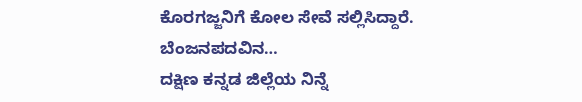ಕೊರಗಜ್ಜನಿಗೆ ಕೋಲ ಸೇವೆ ಸಲ್ಲಿಸಿದ್ದಾರೆ. ಬೆಂಜನಪದವಿನ…
ದಕ್ಷಿಣ ಕನ್ನಡ ಜಿಲ್ಲೆಯ ನಿನ್ನೆ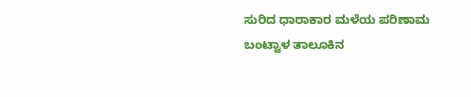ಸುರಿದ ಧಾರಾಕಾರ ಮಳೆಯ ಪರಿಣಾಮ ಬಂಟ್ವಾಳ ತಾಲೂಕಿನ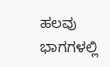ಹಲವು ಭಾಗಗಳಲ್ಲಿ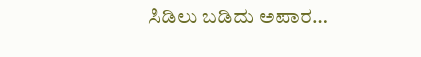ಸಿಡಿಲು ಬಡಿದು ಅಪಾರ…